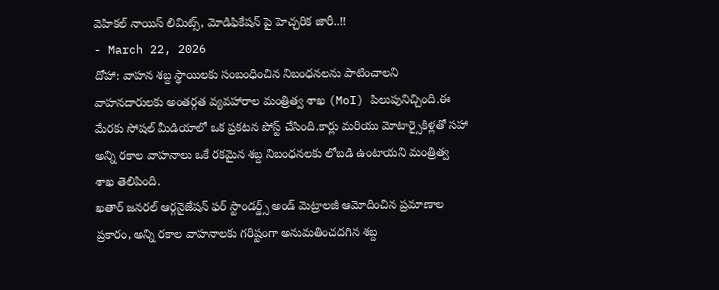వెహికల్ నాయిస్ లిమిట్స్, మోడిఫికేషన్ పై హెచ్చరిక జారీ..!!
- March 22, 2026
దోహా: వాహన శబ్ద స్థాయిలకు సంబంధించిన నిబంధనలను పాటించాలని వాహనదారులకు అంతర్గత వ్యవహారాల మంత్రిత్వ శాఖ (MoI) పిలుపునిచ్చింది.ఈ మేరకు సోషల్ మీడియాలో ఒక ప్రకటన పోస్ట్ చేసింది.కార్లు మరియు మోటార్సైకిళ్లతో సహా అన్ని రకాల వాహనాలు ఒకే రకమైన శబ్ద నిబంధనలకు లోబడి ఉంటాయని మంత్రిత్వ శాఖ తెలిపింది.
ఖతార్ జనరల్ ఆర్గనైజేషన్ ఫర్ స్టాండర్డ్స్ అండ్ మెట్రాలజీ ఆమోదించిన ప్రమాణాల ప్రకారం, అన్ని రకాల వాహనాలకు గరిష్టంగా అనుమతించదగిన శబ్ద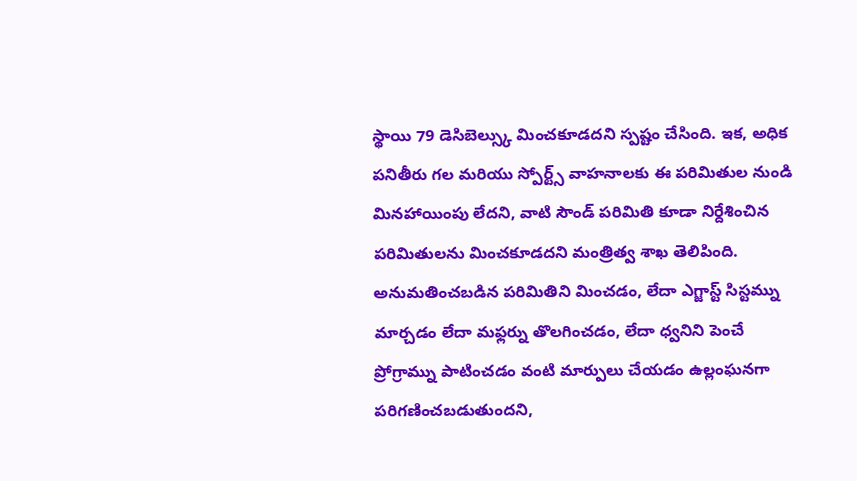స్థాయి 79 డెసిబెల్స్కు మించకూడదని స్పష్టం చేసింది. ఇక, అధిక పనితీరు గల మరియు స్పోర్ట్స్ వాహనాలకు ఈ పరిమితుల నుండి మినహాయింపు లేదని, వాటి సౌండ్ పరిమితి కూడా నిర్దేశించిన పరిమితులను మించకూడదని మంత్రిత్వ శాఖ తెలిపింది.
అనుమతించబడిన పరిమితిని మించడం, లేదా ఎగ్జాస్ట్ సిస్టమ్ను మార్చడం లేదా మఫ్లర్ను తొలగించడం, లేదా ధ్వనిని పెంచే ప్రోగ్రామ్ను పాటించడం వంటి మార్పులు చేయడం ఉల్లంఘనగా పరిగణించబడుతుందని,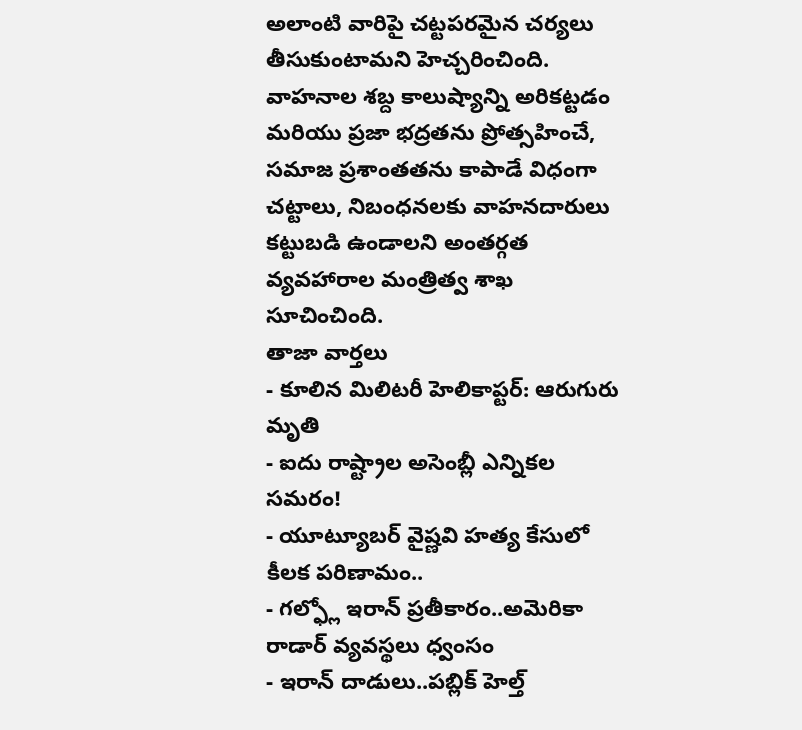అలాంటి వారిపై చట్టపరమైన చర్యలు తీసుకుంటామని హెచ్చరించింది.
వాహనాల శబ్ద కాలుష్యాన్ని అరికట్టడం మరియు ప్రజా భద్రతను ప్రోత్సహించే, సమాజ ప్రశాంతతను కాపాడే విధంగా చట్టాలు, నిబంధనలకు వాహనదారులు కట్టుబడి ఉండాలని అంతర్గత వ్యవహారాల మంత్రిత్వ శాఖ సూచించింది.
తాజా వార్తలు
- కూలిన మిలిటరీ హెలికాప్టర్: ఆరుగురు మృతి
- ఐదు రాష్ట్రాల అసెంబ్లీ ఎన్నికల సమరం!
- యూట్యూబర్ వైష్ణవి హత్య కేసులో కీలక పరిణామం..
- గల్ఫ్లో ఇరాన్ ప్రతీకారం..అమెరికా రాడార్ వ్యవస్థలు ధ్వంసం
- ఇరాన్ దాడులు..పబ్లిక్ హెల్త్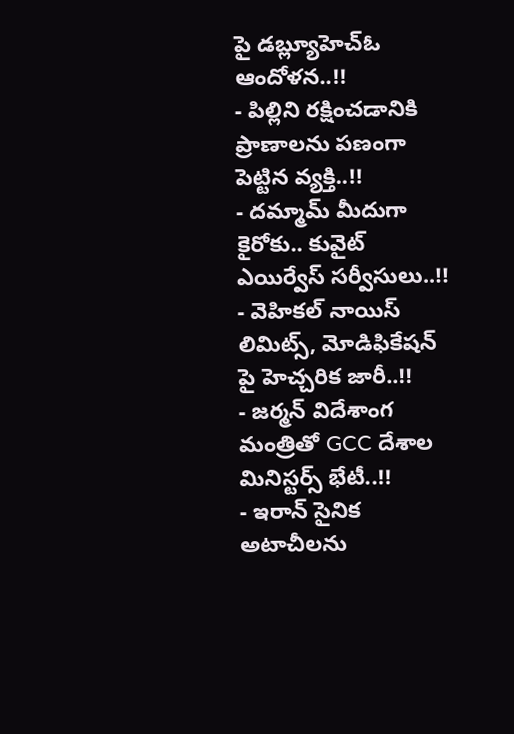పై డబ్ల్యూహెచ్ఓ ఆందోళన..!!
- పిల్లిని రక్షించడానికి ప్రాణాలను పణంగా పెట్టిన వ్యక్తి..!!
- దమ్మామ్ మీదుగా కైరోకు.. కువైట్ ఎయిర్వేస్ సర్వీసులు..!!
- వెహికల్ నాయిస్ లిమిట్స్, మోడిఫికేషన్ పై హెచ్చరిక జారీ..!!
- జర్మన్ విదేశాంగ మంత్రితో GCC దేశాల మినిస్టర్స్ భేటీ..!!
- ఇరాన్ సైనిక అటాచీలను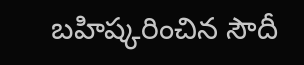బహిష్కరించిన సౌదీ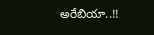అరేబియా..!!